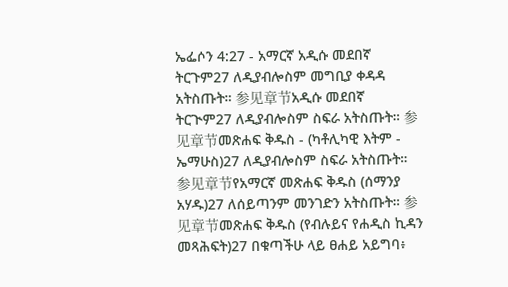ኤፌሶን 4:27 - አማርኛ አዲሱ መደበኛ ትርጉም27 ለዲያብሎስም መግቢያ ቀዳዳ አትስጡት። 参见章节አዲሱ መደበኛ ትርጒም27 ለዲያብሎስም ስፍራ አትስጡት። 参见章节መጽሐፍ ቅዱስ - (ካቶሊካዊ እትም - ኤማሁስ)27 ለዲያብሎስም ስፍራ አትስጡት። 参见章节የአማርኛ መጽሐፍ ቅዱስ (ሰማንያ አሃዱ)27 ለሰይጣንም መንገድን አትስጡት። 参见章节መጽሐፍ ቅዱስ (የብሉይና የሐዲስ ኪዳን መጻሕፍት)27 በቁጣችሁ ላይ ፀሐይ አይግባ፥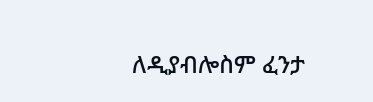ለዲያብሎስም ፈንታ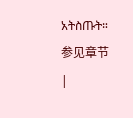አትስጡት። 参见章节 |